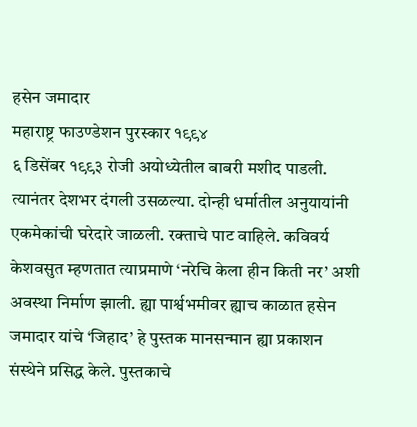हसेन जमादार
महाराष्ट्र फाउण्डेशन पुरस्कार १९९४
६ डिसेंबर १९९३ रोजी अयोध्येतील बाबरी मशीद पाडली. त्यानंतर देशभर दंगली उसळल्या. दोन्ही धर्मातील अनुयायांनी एकमेकांची घरेदारे जाळली. रक्ताचे पाट वाहिले. कविवर्य केशवसुत म्हणतात त्याप्रमाणे ‘नरेचि केला हीन किती नर’ अशी अवस्था निर्माण झाली. ह्या पार्श्वभमीवर ह्याच काळात हसेन जमादार यांचे ‘जिहाद’ हे पुस्तक मानसन्मान ह्या प्रकाशन संस्थेने प्रसिद्ध केले. पुस्तकाचे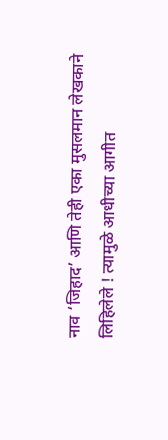नाव ‘जिहाद’ आणि तेही एका मुसलमान लेखकाने लिहिलेले ! त्यामुळे आधीच्या आगीत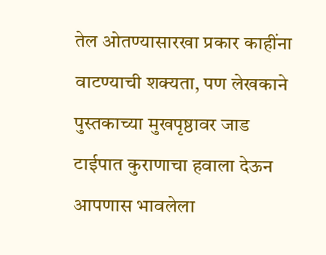तेल ओतण्यासारखा प्रकार काहींना वाटण्याची शक्यता, पण लेखकाने पुस्तकाच्या मुखपृष्ठावर जाड टाईपात कुराणाचा हवाला देऊन आपणास भावलेला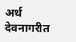अर्थ देवनागरीत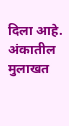दिला आहे.
अंकातील मुलाखत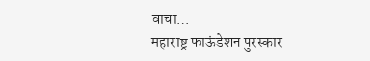वाचा…
महाराष्ट्र फाऊंडेशन पुरस्कार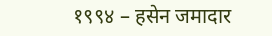१९९४ – हसेन जमादार